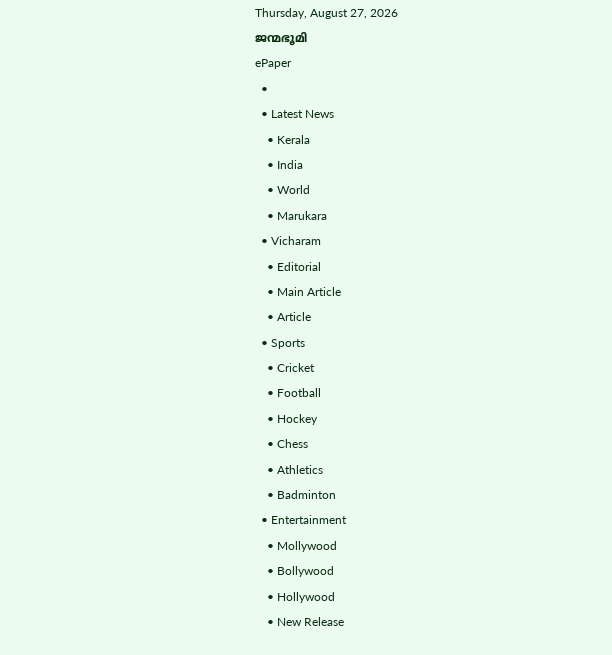Thursday, August 27, 2026
ജന്മഭൂമി
ePaper
  •
  • Latest News
    • Kerala
    • India
    • World
    • Marukara
  • Vicharam
    • Editorial
    • Main Article
    • Article
  • Sports
    • Cricket
    • Football
    • Hockey
    • Chess
    • Athletics
    • Badminton
  • Entertainment
    • Mollywood
    • Bollywood
    • Hollywood
    • New Release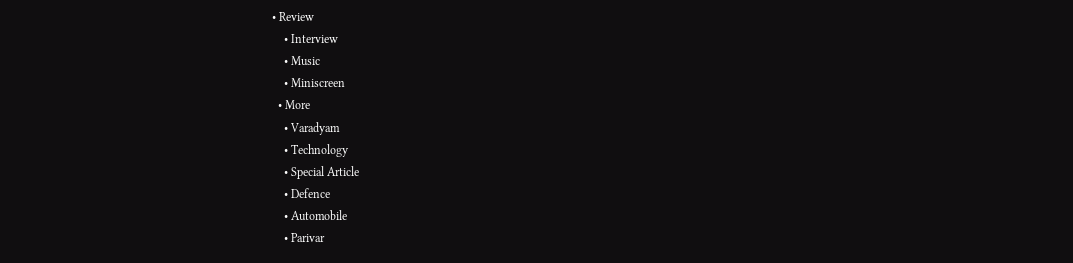• Review
    • Interview
    • Music
    • Miniscreen
  • More
    • Varadyam
    • Technology
    • Special Article
    • Defence
    • Automobile
    • Parivar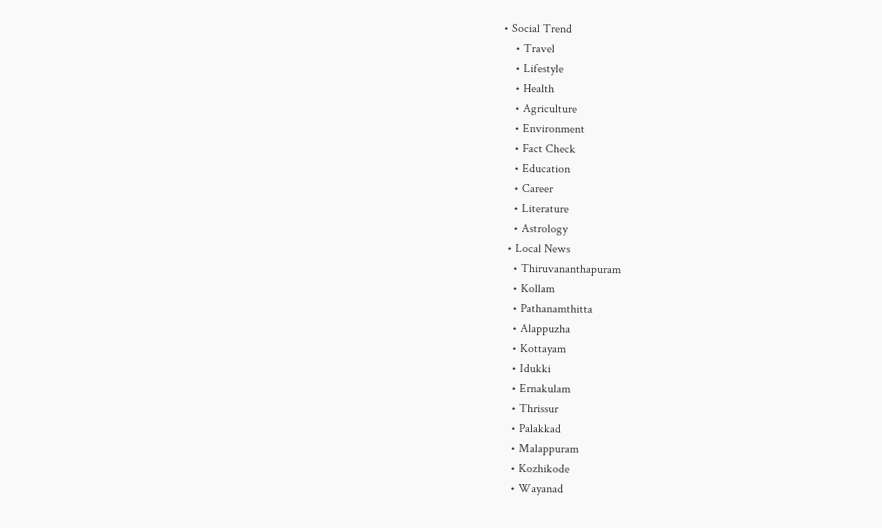• Social Trend
    • Travel
    • Lifestyle
    • Health
    • Agriculture
    • Environment
    • Fact Check
    • Education
    • Career
    • Literature
    • Astrology
  • Local News
    • Thiruvananthapuram
    • Kollam
    • Pathanamthitta
    • Alappuzha
    • Kottayam
    • Idukki
    • Ernakulam
    • Thrissur
    • Palakkad
    • Malappuram
    • Kozhikode
    • Wayanad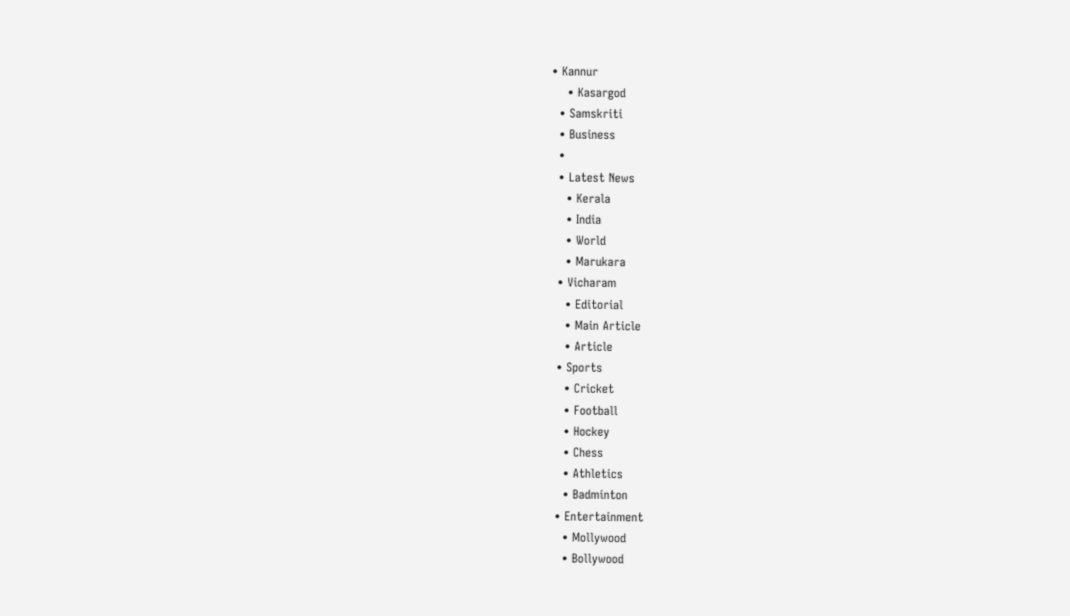• Kannur
    • Kasargod
  • Samskriti
  • Business
  •
  • Latest News
    • Kerala
    • India
    • World
    • Marukara
  • Vicharam
    • Editorial
    • Main Article
    • Article
  • Sports
    • Cricket
    • Football
    • Hockey
    • Chess
    • Athletics
    • Badminton
  • Entertainment
    • Mollywood
    • Bollywood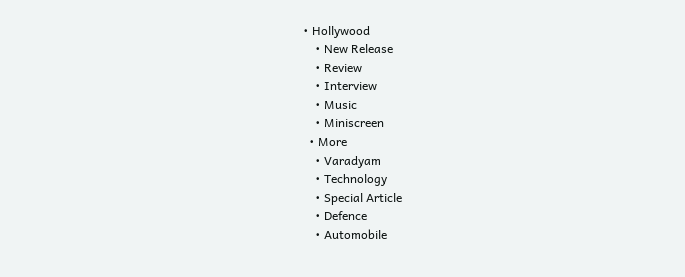• Hollywood
    • New Release
    • Review
    • Interview
    • Music
    • Miniscreen
  • More
    • Varadyam
    • Technology
    • Special Article
    • Defence
    • Automobile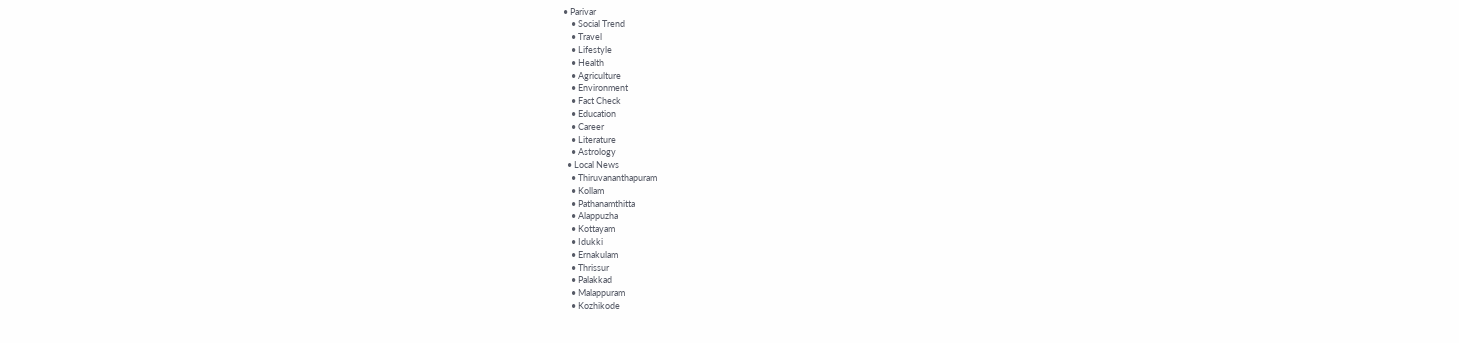• Parivar
    • Social Trend
    • Travel
    • Lifestyle
    • Health
    • Agriculture
    • Environment
    • Fact Check
    • Education
    • Career
    • Literature
    • Astrology
  • Local News
    • Thiruvananthapuram
    • Kollam
    • Pathanamthitta
    • Alappuzha
    • Kottayam
    • Idukki
    • Ernakulam
    • Thrissur
    • Palakkad
    • Malappuram
    • Kozhikode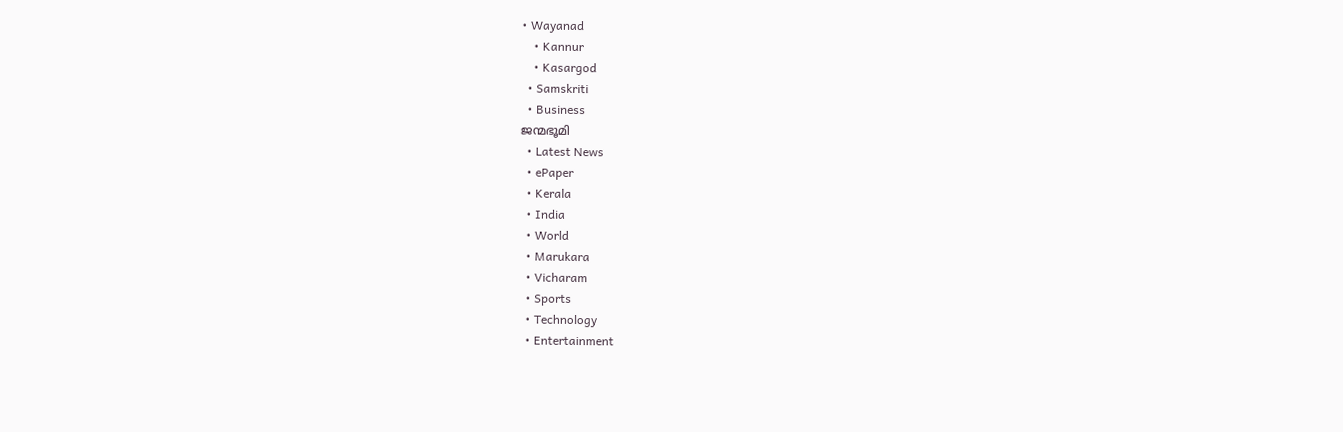• Wayanad
    • Kannur
    • Kasargod
  • Samskriti
  • Business
ജന്മഭൂമി
  • Latest News
  • ePaper
  • Kerala
  • India
  • World
  • Marukara
  • Vicharam
  • Sports
  • Technology
  • Entertainment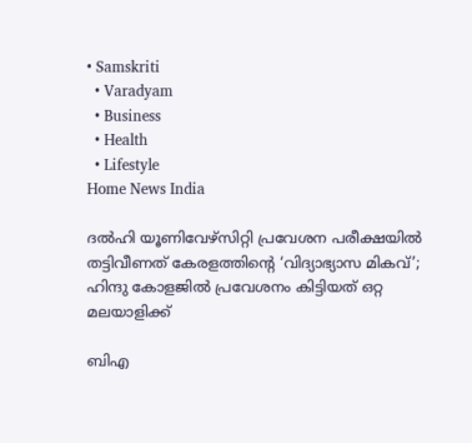• Samskriti
  • Varadyam
  • Business
  • Health
  • Lifestyle
Home News India

ദല്‍ഹി യൂണിവേഴ്‌സിറ്റി പ്രവേശന പരീക്ഷയില്‍ തട്ടിവീണത് കേരളത്തിന്റെ ‘വിദ്യാഭ്യാസ മികവ്’; ഹിന്ദു കോളജില്‍ പ്രവേശനം കിട്ടിയത് ഒറ്റ മലയാളിക്ക്

ബിഎ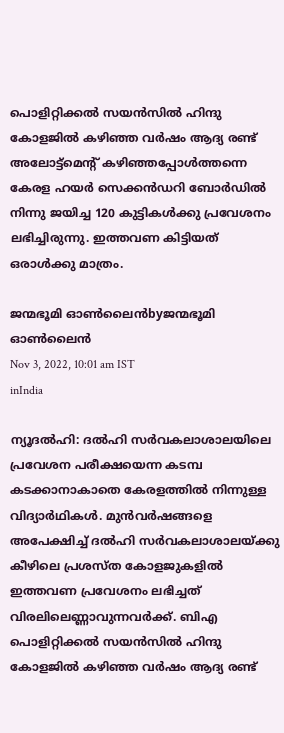പൊളിറ്റിക്കല്‍ സയന്‍സില്‍ ഹിന്ദു കോളജില്‍ കഴിഞ്ഞ വര്‍ഷം ആദ്യ രണ്ട് അലോട്ട്മെന്റ് കഴിഞ്ഞപ്പോള്‍ത്തന്നെ കേരള ഹയര്‍ സെക്കന്‍ഡറി ബോര്‍ഡില്‍ നിന്നു ജയിച്ച 120 കുട്ടികള്‍ക്കു പ്രവേശനം ലഭിച്ചിരുന്നു. ഇത്തവണ കിട്ടിയത് ഒരാള്‍ക്കു മാത്രം.

ജന്മഭൂമി ഓണ്‍ലൈന്‍byജന്മഭൂമി ഓണ്‍ലൈന്‍
Nov 3, 2022, 10:01 am IST
inIndia

ന്യൂദല്‍ഹി: ദല്‍ഹി സര്‍വകലാശാലയിലെ പ്രവേശന പരീക്ഷയെന്ന കടമ്പ കടക്കാനാകാതെ കേരളത്തില്‍ നിന്നുള്ള വിദ്യാര്‍ഥികള്‍. മുന്‍വര്‍ഷങ്ങളെ അപേക്ഷിച്ച് ദല്‍ഹി സര്‍വകലാശാലയ്‌ക്കു കീഴിലെ പ്രശസ്ത കോളജുകളില്‍ ഇത്തവണ പ്രവേശനം ലഭിച്ചത് വിരലിലെണ്ണാവുന്നവര്‍ക്ക്. ബിഎ പൊളിറ്റിക്കല്‍ സയന്‍സില്‍ ഹിന്ദു കോളജില്‍ കഴിഞ്ഞ വര്‍ഷം ആദ്യ രണ്ട്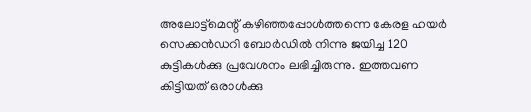അലോട്ട്മെന്റ് കഴിഞ്ഞപ്പോള്‍ത്തന്നെ കേരള ഹയര്‍ സെക്കന്‍ഡറി ബോര്‍ഡില്‍ നിന്നു ജയിച്ച 120 കുട്ടികള്‍ക്കു പ്രവേശനം ലഭിച്ചിരുന്നു. ഇത്തവണ  കിട്ടിയത് ഒരാള്‍ക്കു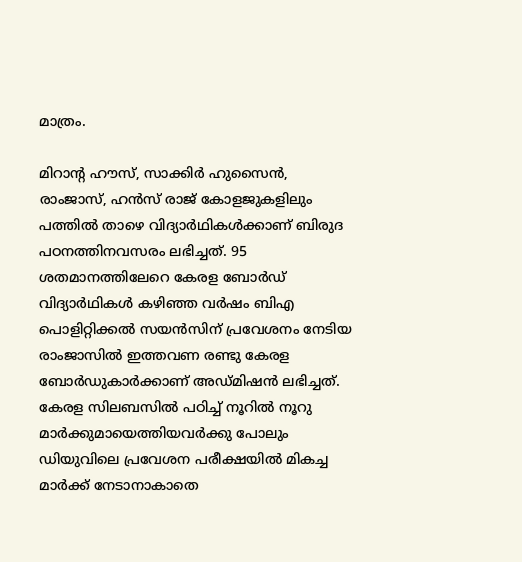മാത്രം.

മിറാന്റ ഹൗസ്, സാക്കിര്‍ ഹുസൈന്‍, രാംജാസ്, ഹന്‍സ് രാജ് കോളജുകളിലും പത്തില്‍ താഴെ വിദ്യാര്‍ഥികള്‍ക്കാണ് ബിരുദ പഠനത്തിനവസരം ലഭിച്ചത്. 95 ശതമാനത്തിലേറെ കേരള ബോര്‍ഡ് വിദ്യാര്‍ഥികള്‍ കഴിഞ്ഞ വര്‍ഷം ബിഎ പൊളിറ്റിക്കല്‍ സയന്‍സിന് പ്രവേശനം നേടിയ രാംജാസില്‍ ഇത്തവണ രണ്ടു കേരള ബോര്‍ഡുകാര്‍ക്കാണ് അഡ്മിഷന്‍ ലഭിച്ചത്. കേരള സിലബസില്‍ പഠിച്ച് നൂറില്‍ നൂറു മാര്‍ക്കുമായെത്തിയവര്‍ക്കു പോലും ഡിയുവിലെ പ്രവേശന പരീക്ഷയില്‍ മികച്ച മാര്‍ക്ക് നേടാനാകാതെ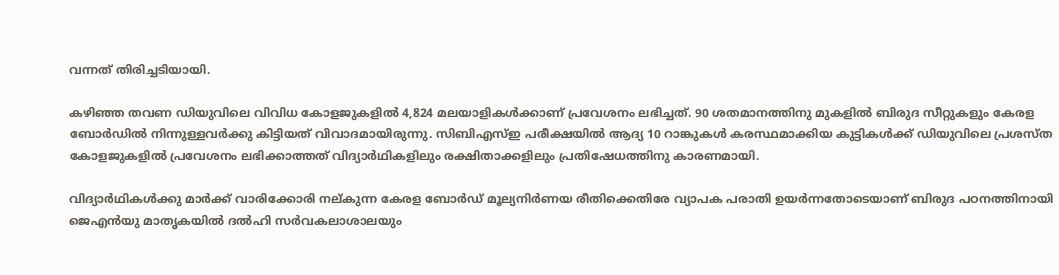വന്നത് തിരിച്ചടിയായി.

കഴിഞ്ഞ തവണ ഡിയുവിലെ വിവിധ കോളജുകളില്‍ 4,824 മലയാളികള്‍ക്കാണ് പ്രവേശനം ലഭിച്ചത്. 90 ശതമാനത്തിനു മുകളില്‍ ബിരുദ സീറ്റുകളും കേരള ബോര്‍ഡില്‍ നിന്നുള്ളവര്‍ക്കു കിട്ടിയത് വിവാദമായിരുന്നു. സിബിഎസ്ഇ പരീക്ഷയില്‍ ആദ്യ 10 റാങ്കുകള്‍ കരസ്ഥമാക്കിയ കുട്ടികള്‍ക്ക് ഡിയുവിലെ പ്രശസ്ത കോളജുകളില്‍ പ്രവേശനം ലഭിക്കാത്തത് വിദ്യാര്‍ഥികളിലും രക്ഷിതാക്കളിലും പ്രതിഷേധത്തിനു കാരണമായി.

വിദ്യാര്‍ഥികള്‍ക്കു മാര്‍ക്ക് വാരിക്കോരി നല്കുന്ന കേരള ബോര്‍ഡ് മൂല്യനിര്‍ണയ രീതിക്കെതിരേ വ്യാപക പരാതി ഉയര്‍ന്നതോടെയാണ് ബിരുദ പഠനത്തിനായി ജെഎന്‍യു മാതൃകയില്‍ ദല്‍ഹി സര്‍വകലാശാലയും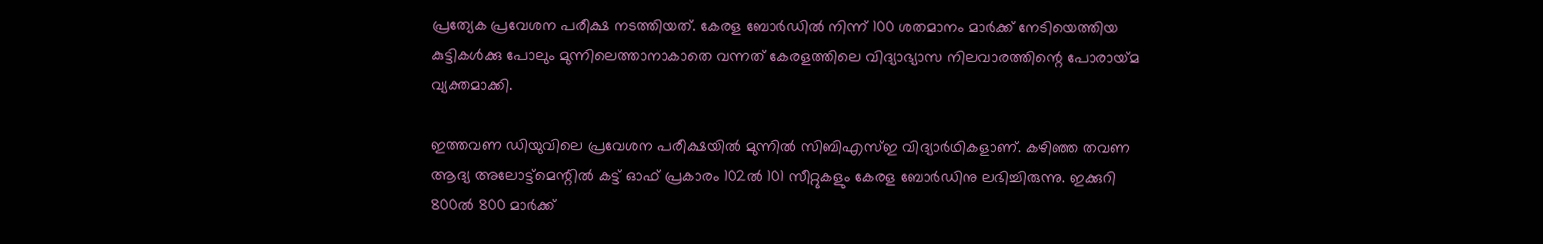പ്രത്യേക പ്രവേശന പരീക്ഷ നടത്തിയത്. കേരള ബോര്‍ഡില്‍ നിന്ന് 100 ശതമാനം മാര്‍ക്ക് നേടിയെത്തിയ കുട്ടികള്‍ക്കു പോലും മുന്നിലെത്താനാകാതെ വന്നത് കേരളത്തിലെ വിദ്യാഭ്യാസ നിലവാരത്തിന്റെ പോരായ്‌മ വ്യക്തമാക്കി.

ഇത്തവണ ഡിയുവിലെ പ്രവേശന പരീക്ഷയില്‍ മുന്നില്‍ സിബിഎസ്ഇ വിദ്യാര്‍ഥികളാണ്. കഴിഞ്ഞ തവണ ആദ്യ അലോട്ട്‌മെന്റില്‍ കട്ട് ഓഫ് പ്രകാരം 102ല്‍ 101 സീറ്റുകളും കേരള ബോര്‍ഡിനു ലഭിച്ചിരുന്നു. ഇക്കുറി 800ല്‍ 800 മാര്‍ക്ക്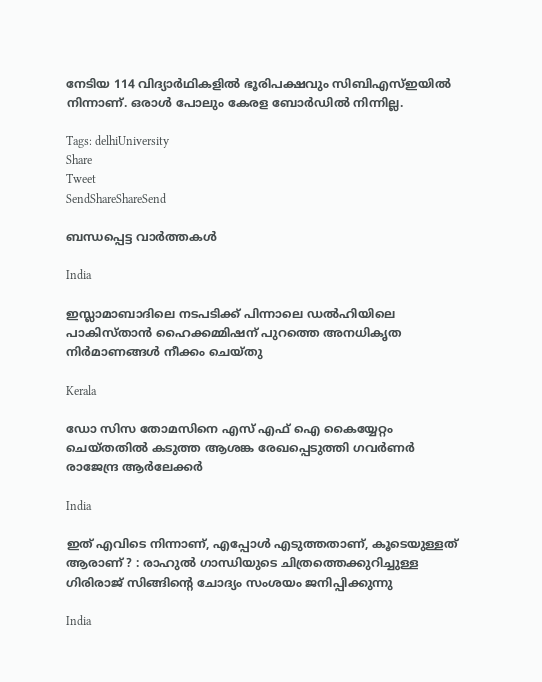നേടിയ 114 വിദ്യാര്‍ഥികളില്‍ ഭൂരിപക്ഷവും സിബിഎസ്ഇയില്‍ നിന്നാണ്. ഒരാള്‍ പോലും കേരള ബോര്‍ഡില്‍ നിന്നില്ല.

Tags: delhiUniversity
Share
Tweet
SendShareShareSend

ബന്ധപ്പെട്ട വാര്‍ത്തകള്‍

India

ഇസ്ലാമാബാദിലെ നടപടിക്ക് പിന്നാലെ ഡൽഹിയിലെ പാകിസ്താൻ ഹൈക്കമ്മിഷന് പുറത്തെ അനധികൃത നിർമാണങ്ങൾ നീക്കം ചെയ്തു

Kerala

ഡോ സിസ തോമസിനെ എസ് എഫ് ഐ കൈയ്യേറ്റം ചെയ്തതില്‍ കടുത്ത ആശങ്ക രേഖപ്പെടുത്തി ഗവര്‍ണര്‍ രാജേന്ദ്ര ആര്‍ലേക്കര്‍

India

ഇത് എവിടെ നിന്നാണ്, എപ്പോൾ എടുത്തതാണ്, കൂടെയുള്ളത് ആരാണ് ? : രാഹുൽ ഗാന്ധിയുടെ ചിത്രത്തെക്കുറിച്ചുള്ള ഗിരിരാജ് സിങ്ങിന്റെ ചോദ്യം സംശയം ജനിപ്പിക്കുന്നു

India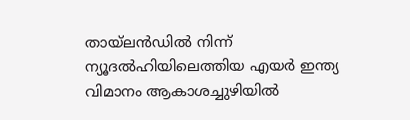തായ്‌ലൻഡിൽ നിന്ന് ന്യൂദൽഹിയിലെത്തിയ എയർ ഇന്ത്യ വിമാനം ആകാശച്ചുഴിയിൽ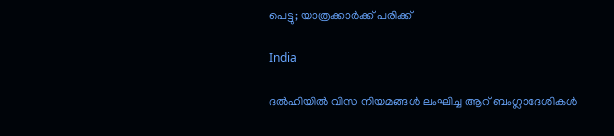പെട്ടു; യാത്രക്കാർക്ക് പരിക്ക്

India

ദൽഹിയിൽ വിസ നിയമങ്ങൾ ലംഘിച്ച ആറ് ബംഗ്ലാദേശികൾ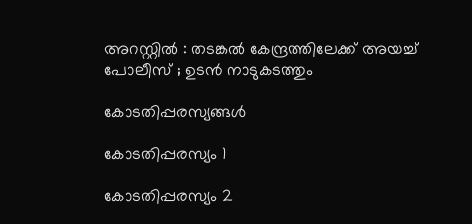അറസ്റ്റിൽ : തടങ്കൽ കേന്ദ്രത്തിലേക്ക് അയച്ച് പോലീസ് ; ഉടൻ നാടുകടത്തും

കോടതിപ്പരസ്യങ്ങള്‍

കോടതിപ്പരസ്യം 1

കോടതിപ്പരസ്യം 2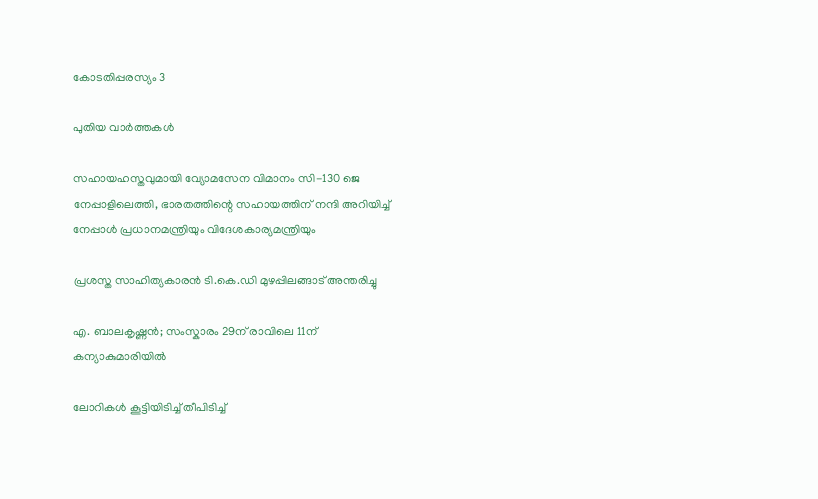കോടതിപ്പരസ്യം 3

പുതിയ വാര്‍ത്തകള്‍

സഹായഹസ്തവുമായി വ്യോമസേന വിമാനം സി-130 ജെ നേപ്പാളിലെത്തി, ഭാരതത്തിന്റെ സഹായത്തിന് നന്ദി അറിയിച്ച് നേപ്പാള്‍ പ്രധാനമന്ത്രിയും വിദേശകാര്യമന്ത്രിയും

പ്രശസ്ത സാഹിത്യകാരൻ ടി.കെ.ഡി മുഴപ്പിലങ്ങാട് അന്തരിച്ചു

എ. ബാലകൃഷ്ണൻ; സംസ്കാരം 29ന് രാവിലെ 11ന് കന്യാകുമാരിയിൽ

ലോറികൾ കൂട്ടിയിടിച്ച് തീപിടിച്ച്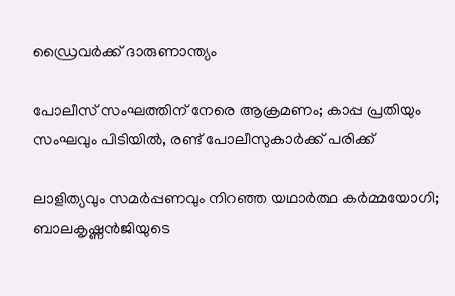ഡ്രൈവർക്ക് ദാരുണാന്ത്യം

പോലീസ് സംഘത്തിന് നേരെ ആക്രമണം; കാപ്പ പ്രതിയും സംഘവും പിടിയില്‍, രണ്ട് പോലീസുകാർക്ക് പരിക്ക്

ലാളിത്യവും സമർപ്പണവും നിറഞ്ഞ യഥാർത്ഥ കർമ്മയോഗി; ബാലകൃഷ്ണൻജിയുടെ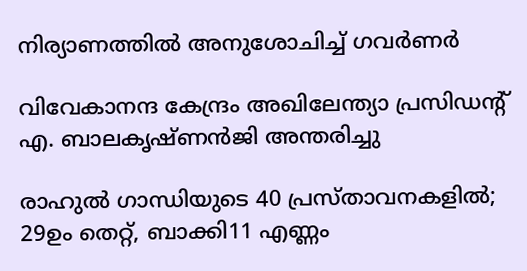നിര്യാണത്തിൽ അനുശോചിച്ച് ഗവർണർ

വിവേകാനന്ദ കേന്ദ്രം അഖിലേന്ത്യാ പ്രസിഡന്റ് എ. ബാലകൃഷ്ണൻജി അന്തരിച്ചു

രാഹുൽ ഗാന്ധിയുടെ 40 പ്രസ്താവനകളിൽ; 29ഉം തെറ്റ്, ബാക്കി11 എണ്ണം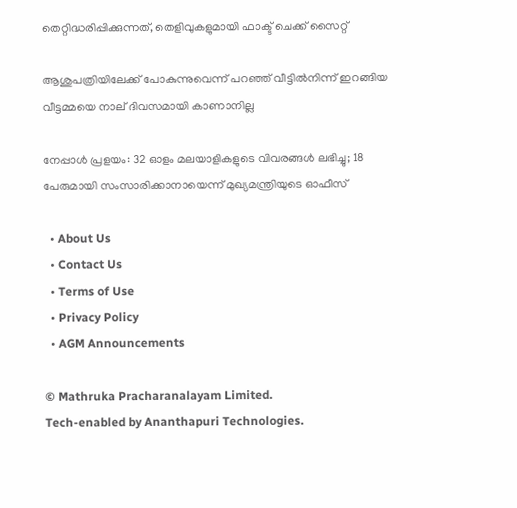തെറ്റിദ്ധരിപ്പിക്കുന്നത്, തെളിവുകളുമായി ഫാക്ട് ചെക്ക് സൈറ്റ്

ആശുപത്രിയിലേക്ക് പോകുന്നുവെന്ന് പറഞ്ഞ് വീട്ടിൽനിന്ന് ഇറങ്ങിയ വീട്ടമ്മയെ നാല് ദിവസമായി കാണാനില്ല

നേപ്പാൾ പ്രളയം: 32 ഓളം മലയാളികളുടെ വിവരങ്ങൾ ലഭിച്ചു; 18 പേരുമായി സംസാരിക്കാനായെന്ന് മുഖ്യമന്ത്രിയുടെ ഓഫീസ്

  • About Us
  • Contact Us
  • Terms of Use
  • Privacy Policy
  • AGM Announcements

© Mathruka Pracharanalayam Limited.
Tech-enabled by Ananthapuri Technologies.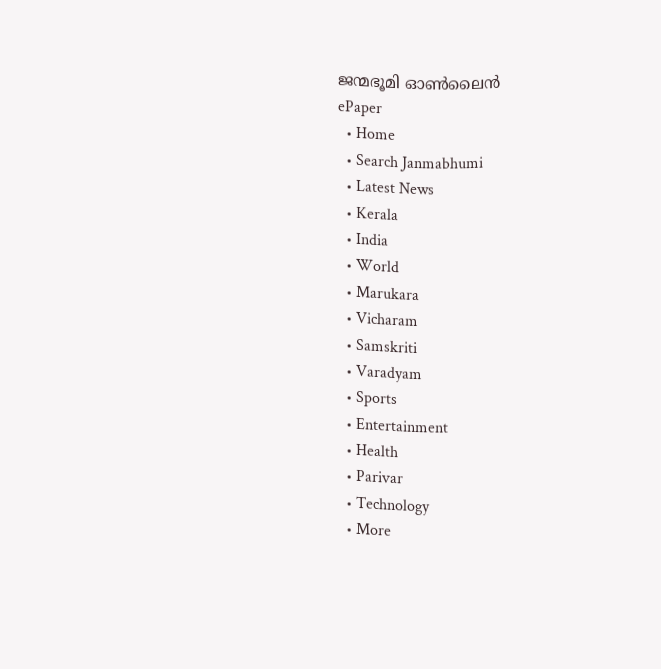ജന്മഭൂമി ഓണ്‍ലൈന്‍
ePaper
  • Home
  • Search Janmabhumi
  • Latest News
  • Kerala
  • India
  • World
  • Marukara
  • Vicharam
  • Samskriti
  • Varadyam
  • Sports
  • Entertainment
  • Health
  • Parivar
  • Technology
  • More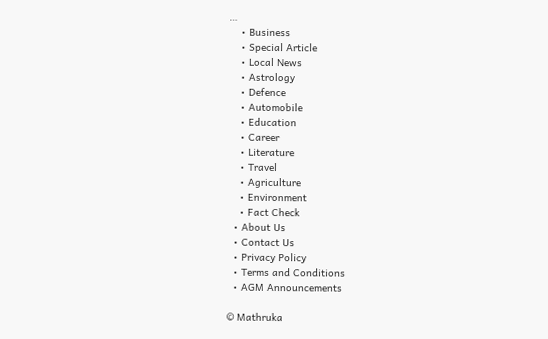…
    • Business
    • Special Article
    • Local News
    • Astrology
    • Defence
    • Automobile
    • Education
    • Career
    • Literature
    • Travel
    • Agriculture
    • Environment
    • Fact Check
  • About Us
  • Contact Us
  • Privacy Policy
  • Terms and Conditions
  • AGM Announcements

© Mathruka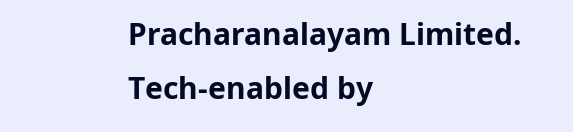Pracharanalayam Limited.
Tech-enabled by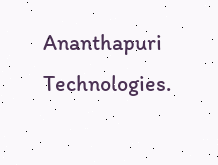Ananthapuri Technologies.